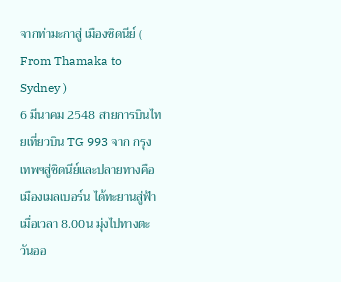จากท่ามะกาสู่ เมืองซิดนีย์ ( From Thamaka to Sydney )
6 มีนาคม 2548 สายการบินไทยเที่ยวบิน TG 993 จาก กรุงเทพฯสู่ชิดนีย์และปลายทางคือเมืองเมลเบอร์น ได้ทะยานสู่ฟ้าเมื่อเวลา 8.00น มุ่งไปทางตะวันออ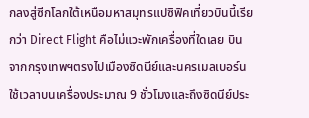กลงสู่ซีกโลกใต้เหนือมหาสมุทรแปซิฟิคเที่ยวบินนี้เรียกว่า Direct Flight คือไม่แวะพักเครื่องที่ใดเลย บินจากกรุงเทพฯตรงไปเมืองซิดนีย์และนครเมลเบอร์นใช้เวลาบนเครื่องประมาณ 9 ชั่วโมงและถึงซิดนีย์ประ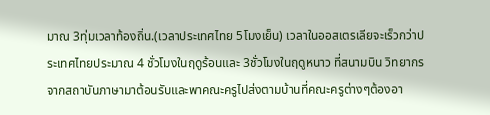มาณ 3ทุ่มเวลาท้องถิ่น.(เวลาประเทศไทย 5โมงเย็น) เวลาในออสเตรเลียจะเร็วกว่าประเทศไทยประมาณ 4 ชั่วโมงในฤดูร้อนและ 3ชั่วโมงในฤดูหนาว ที่สนามบิน วิทยากรจากสถาบันภาษามาต้อนรับและพาคณะครูไปส่งตามบ้านที่คณะครูต่างๆต้องอา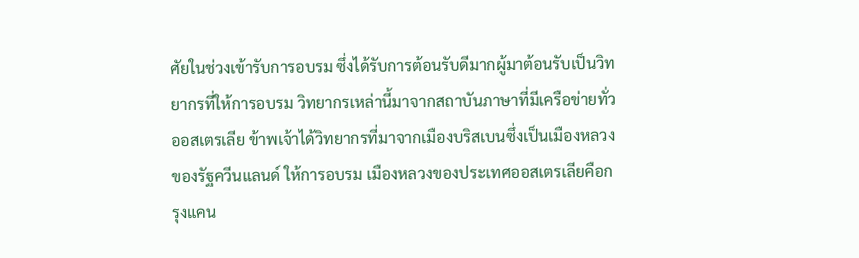ศัยในช่วงเข้ารับการอบรม ซึ่งได้รับการต้อนรับดีมากผู้มาต้อนรับเป็นวิทยากรที่ให้การอบรม วิทยากรเหล่านี้มาจากสถาบันภาษาที่มีเครือข่ายทั่วออสเตรเลีย ข้าพเจ้าได้วิทยากรที่มาจากเมืองบริสเบนซึ่งเป็นเมืองหลวงของรัฐควีนแลนด์ ให้การอบรม เมืองหลวงของประเทศออสเตรเลียคือกรุงแคน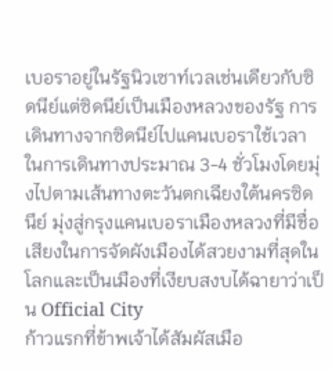เบอราอยู่ในรัฐนิวเซาท์เวลเช่นเดียวกับซิดนีย์แต่ซิดนีย์เป็นเมืองหลวงของรัฐ การเดินทางจากซิดนีย์ไปแคนเบอราใช้เวลาในการเดินทางประมาณ 3-4 ชั่วโมงโดยมุ่งไปตามเส้นทางตะวันตกเฉียงใต้นครซิดนึย์ มุ่งสู่กรุงแคนเบอราเมืองหลวงที่มีชื่อเสียงในการจัดผังเมืองได้สวยงามที่สุดในโลกและเป็นเมืองที่เงียบสงบได้ฉายาว่าเป็น Official City
ก้าวแรกที่ข้าพเจ้าได้สัมผัสเมือ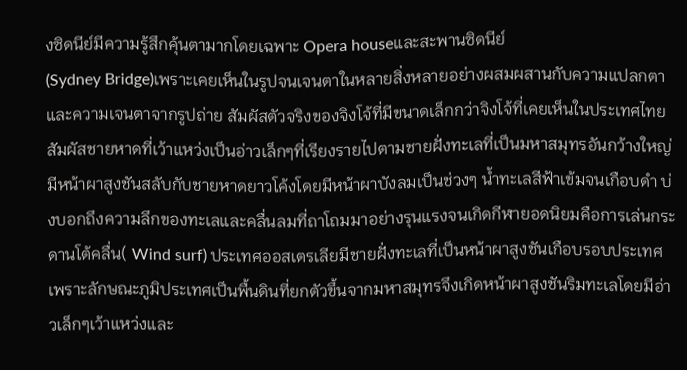งซิดนีย์มีความรู้สึกคุ้นตามากโดยเฉพาะ Opera houseและสะพานซิดนีย์
(Sydney Bridge)เพราะเคยเห็นในรูปจนเจนตาในหลายสิ่งหลายอย่างผสมผสานกับความแปลกตาและความเจนตาจากรูปถ่าย สัมผัสตัวจริงของจิงโจ้ที่มีขนาดเล็กกว่าจิงโจ้ที่เคยเห็นในประเทศไทย สัมผัสชายหาดที่เว้าแหว่งเป็นอ่าวเล็กๆที่เรียงรายไปตามชายฝั่งทะเลที่เป็นมหาสมุทรอันกว้างใหญ่มีหน้าผาสูงชันสลับกับชายหาดยาวโค้งโดยมีหน้าผาบังลมเป็นช่วงๆ น้ำทะเลสีฟ้าเข้มจนเกือบดำ บ่งบอกถึงความลึกของทะเลและคลื่นลมที่ถาโถมมาอย่างรุนแรงจนเกิดกีฬายอดนิยมคือการเล่นกระดานโต้คลื่น( Wind surf) ประเทศออสเตรเลียมีชายฝั่งทะเลที่เป็นหน้าผาสูงชันเกือบรอบประเทศเพราะลักษณะภูมิประเทศเป็นพื้นดินที่ยกตัวขึ้นจากมหาสมุทรจึงเกิดหน้าผาสูงชันริมทะเลโดยมีอ่าวเล็กๆเว้าแหว่งและ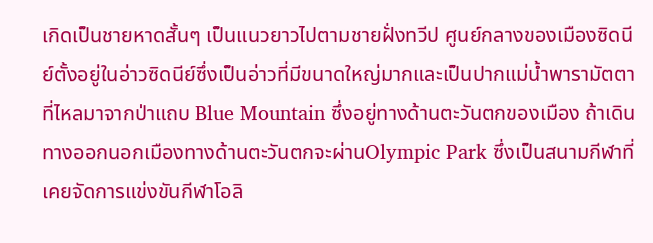เกิดเป็นชายหาดสั้นๆ เป็นแนวยาวไปตามชายฝั่งทวีป ศูนย์กลางของเมืองซิดนีย์ตั้งอยู่ในอ่าวซิดนีย์ซึ่งเป็นอ่าวที่มีขนาดใหญ่มากและเป็นปากแม่น้ำพารามัตตาที่ไหลมาจากป่าแถบ Blue Mountain ซึ่งอยู่ทางด้านตะวันตกของเมือง ถ้าเดินทางออกนอกเมืองทางด้านตะวันตกจะผ่านOlympic Park ซึ่งเป็นสนามกีฬาที่เคยจัดการแข่งขันกีฬาโอลิ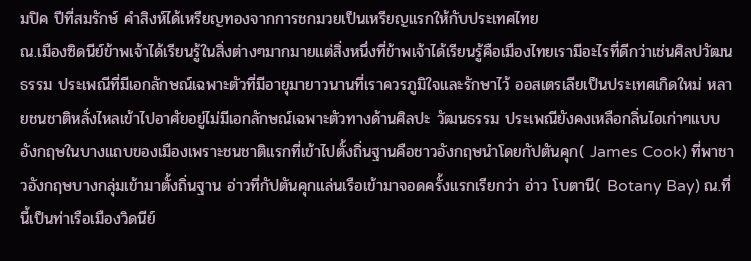มปิค ปีที่สมรักษ์ คำสิงห์ได้เหรียญทองจากการชกมวยเป็นเหรียญแรกให้กับประเทศไทย
ณ.เมืองซิดนีย์ข้าพเจ้าได้เรียนรู้ในสิ่งต่างๆมากมายแต่สิ่งหนึ่งที่ข้าพเจ้าได้เรียนรู้คือเมืองไทยเรามีอะไรที่ดีกว่าเช่นศิลปวัฒนธรรม ประเพณีที่มีเอกลักษณ์เฉพาะตัวที่มีอายุมายาวนานที่เราควรภูมิใจและรักษาไว้ ออสเตรเลียเป็นประเทศเกิดใหม่ หลายชนชาติหลั่งไหลเข้าไปอาศัยอยู่ไม่มีเอกลักษณ์เฉพาะตัวทางด้านศิลปะ วัฒนธรรม ประเพณียังคงเหลือกลิ่นไอเก่าๆแบบอังกฤษในบางแถบของเมืองเพราะชนชาติแรกที่เข้าไปตั้งถิ่นฐานคือชาวอังกฤษนำโดยกัปตันคุก( James Cook) ที่พาชาวอังกฤษบางกลุ่มเข้ามาตั้งถิ่นฐาน อ่าวที่กัปตันคุกแล่นเรือเข้ามาจอดครั้งแรกเรียกว่า อ่าว โบตานี( Botany Bay) ณ.ที่นี้เป็นท่าเรือเมืองวิดนีย์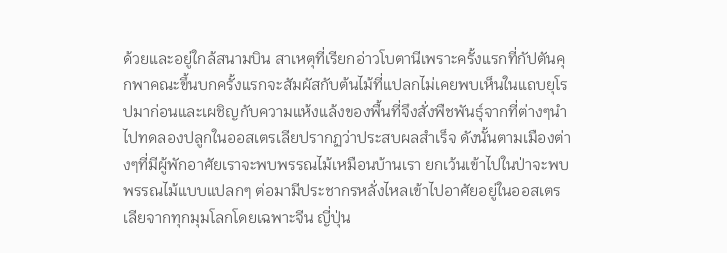ด้วยและอยู่ใกล้สนามบิน สาเหตุที่เรียกอ่าวโบตานีเพราะครั้งแรกที่กัปตันคุกพาคณะขึ้นบกครั้งแรกจะสัมผัสกับต้นไม้ที่แปลกไม่เคยพบเห็นในแถบยุโรปมาก่อนและเผชิญกับความแห้งแล้งของพื้นที่จึงสั่งพืชพันธุ์จากที่ต่างๆนำไปทดลองปลูกในออสเตรเลียปรากฏว่าประสบผลสำเร็จ ดังนั้นตามเมืองต่างๆที่มีผู้พักอาศัยเราจะพบพรรณไม้เหมือนบ้านเรา ยกเว้นเข้าไปในป่าจะพบพรรณไม้แบบแปลกๆ ต่อมามีประชากรหลั่งไหลเข้าไปอาศัยอยู่ในออสเตรเลียจากทุกมุมโลกโดยเฉพาะจีน ญี่ปุ่น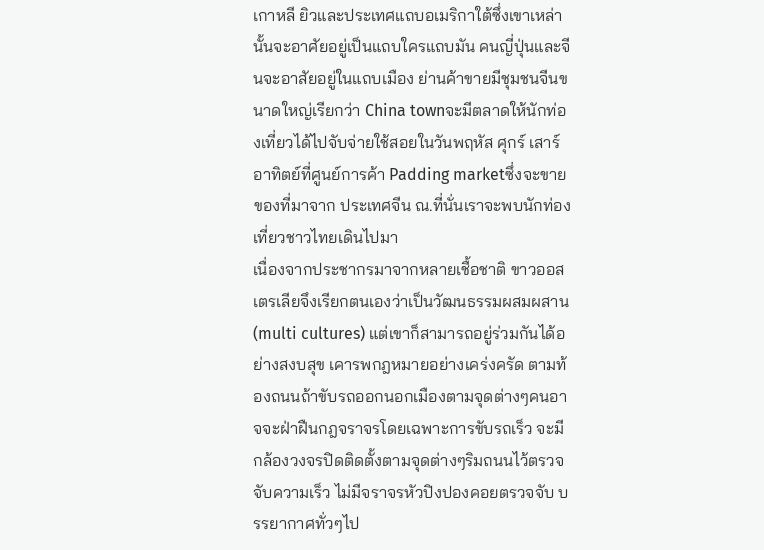เกาหลี ยิวและประเทศแถบอเมริกาใต้ซึ่งเขาเหล่านั้นจะอาศัยอยู่เป็นแถบใครแถบมัน คนญี่ปุ่นและจีนจะอาสัยอยู่ในแถบเมือง ย่านค้าขายมีชุมชนจีนขนาดใหญ่เรียกว่า China townจะมีตลาดให้นักท่องเที่ยวได้ไปจับจ่ายใช้สอยในวันพฤหัส ศุกร์ เสาร์ อาทิตย์ที่ศูนย์การค้า Padding marketซึ่งจะขายของที่มาจาก ประเทศจีน ณ.ที่นั่นเราจะพบนักท่องเที่ยวชาวไทยเดินไปมา
เนื่องจากประชากรมาจากหลายเชื้อชาติ ขาวออสเตรเลียจึงเรียกตนเองว่าเป็นวัฒนธรรมผสมผสาน
(multi cultures) แต่เขาก็สามารถอยู่ร่วมกันได้อย่างสงบสุข เคารพกฎหมายอย่างเคร่งครัด ตามท้องถนนถ้าขับรถออกนอกเมืองตามจุดต่างๆคนอาจจะฝ่าฝืนกฎจราจรโดยเฉพาะการขับรถเร็ว จะมีกล้องวงจรปิดติดตั้งตามจุดต่างๆริมถนนไว้ตรวจจับความเร็ว ไม่มีจราจรหัวปิงปองคอยตรวจจับ บรรยากาศทั่วๆไป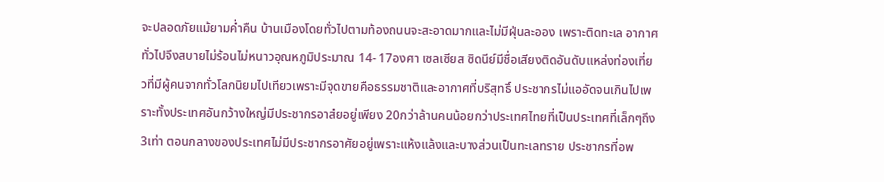จะปลอดภัยแม้ยามค่ำคืน บ้านเมืองโดยทั่วไปตามท้องถนนจะสะอาดมากและไม่มีฝุ่นละออง เพราะติดทะเล อากาศทั่วไปจึงสบายไม่ร้อนไม่หนาวอุณหภูมิประมาณ 14- 17องศา เซลเซียส ซิดนีย์มีชื่อเสียงติดอันดับแหล่งท่องเที่ยวที่มีผู้คนจากทั่วโลกนิยมไปเทียวเพราะมีจุดขายคือธรรมชาติและอากาศที่บริสุทธิ์ ประชากรไม่แออัดจนเกินไปเพราะทั้งประเทศอันกว้างใหญ่มีประชากรอาสํยอยู่เพียง 20กว่าล้านคนน้อยกว่าประเทศไทยที่เป็นประเทศที่เล็กๆถึง 3เท่า ตอนกลางของประเทศไม่มีประชากรอาศัยอยู่เพราะแห้งแล้งและบางส่วนเป็นทะเลทราย ประชากรที่อพ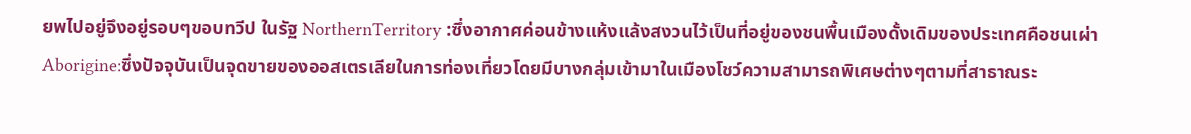ยพไปอยู่จึงอยู่รอบๆขอบทวีป ในรัฐ NorthernTerritory :ซึ่งอากาศค่อนข้างแห้งแล้งสงวนไว้เป็นที่อยู่ของชนพื้นเมืองดั้งเดิมของประเทศคือชนเผ่า Aborigine:ซึ่งปัจจุบันเป็นจุดขายของออสเตรเลียในการท่องเที่ยวโดยมีบางกลุ่มเข้ามาในเมืองโชว์ความสามารถพิเศษต่างๆตามที่สาธาณระ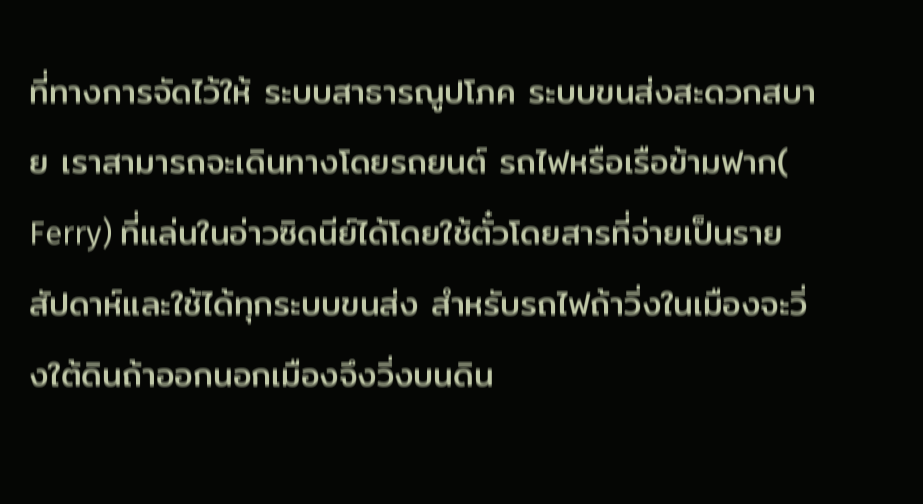ที่ทางการจัดไว้ให้ ระบบสาธารณูปโภค ระบบขนส่งสะดวกสบาย เราสามารถจะเดินทางโดยรถยนต์ รถไฟหรือเรือข้ามฟาก( Ferry) ที่แล่นในอ่าวซิดนีย์ได้โดยใช้ตั๋วโดยสารที่จ่ายเป็นรายสัปดาห์และใช้ได้ทุกระบบขนส่ง สำหรับรถไฟถ้าวิ่งในเมืองจะวิ่งใต้ดินถ้าออกนอกเมืองจึงวิ่งบนดิน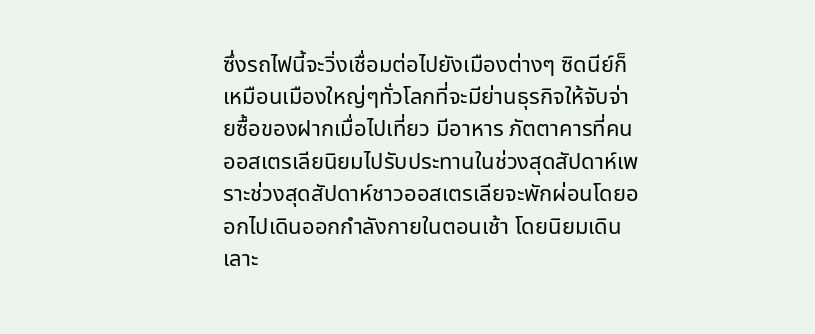ซึ่งรถไฟนี้จะวิ่งเชื่อมต่อไปยังเมืองต่างๆ ซิดนีย์ก็เหมือนเมืองใหญ่ๆทั่วโลกที่จะมีย่านธุรกิจให้จับจ่ายซื้อของฝากเมื่อไปเที่ยว มีอาหาร ภัตตาคารที่คนออสเตรเลียนิยมไปรับประทานในช่วงสุดสัปดาห์เพราะช่วงสุดสัปดาห์ชาวออสเตรเลียจะพักผ่อนโดยออกไปเดินออกกำลังกายในตอนเช้า โดยนิยมเดินเลาะ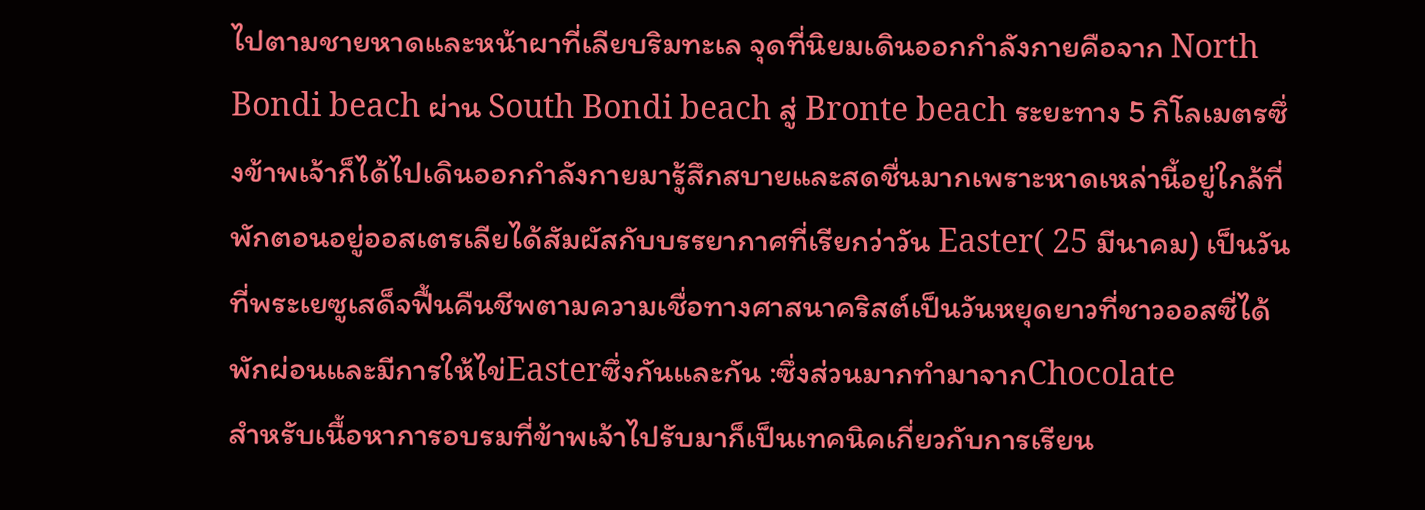ไปตามชายหาดและหน้าผาที่เลียบริมทะเล จุดที่นิยมเดินออกกำลังกายคือจาก North Bondi beach ผ่าน South Bondi beach สู่ Bronte beach ระยะทาง 5 กิโลเมตรซึ่งข้าพเจ้าก็ได้ไปเดินออกกำลังกายมารู้สึกสบายและสดชื่นมากเพราะหาดเหล่านี้อยู่ใกล้ที่พักตอนอยู่ออสเตรเลียได้สัมผัสกับบรรยากาศที่เรียกว่าวัน Easter( 25 มีนาคม) เป็นวันที่พระเยซูเสด็จฟื้นคืนชีพตามความเชื่อทางศาสนาคริสต์เป็นวันหยุดยาวที่ชาวออสซี่ได้พักผ่อนและมีการให้ไข่Easterซึ่งกันและกัน :ซึ่งส่วนมากทำมาจากChocolate
สำหรับเนื้อหาการอบรมที่ข้าพเจ้าไปรับมาก็เป็นเทคนิคเกี่ยวกับการเรียน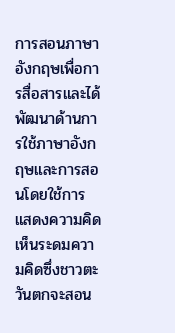การสอนภาษาอังกฤษเพื่อการสื่อสารและได้พัฒนาด้านการใช้ภาษาอังกฤษและการสอนโดยใช้การแสดงความคิดเห็นระดมความคิดซึ่งชาวตะวันตกจะสอน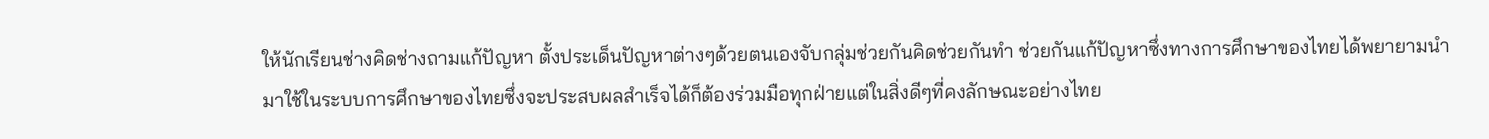ให้นักเรียนช่างคิดช่างถามแก้ปัญหา ตั้งประเด็นปัญหาต่างๆด้วยตนเองจับกลุ่มช่วยกันคิดช่วยกันทำ ช่วยกันแก้ปัญหาซึ่งทางการศึกษาของไทยได้พยายามนำมาใช้ในระบบการศึกษาของไทยซึ่งจะประสบผลสำเร็จได้ก็ต้องร่วมมือทุกฝ่ายแต่ในสิ่งดีๆที่คงลักษณะอย่างไทย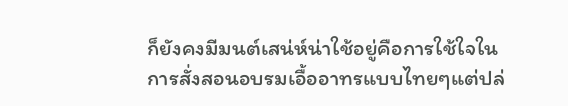ก็ยังคงมีมนต์เสน่ห์น่าใช้อยู่คือการใช้ใจในการสั่งสอนอบรมเอื้ออาทรแบบไทยๆแต่ปล่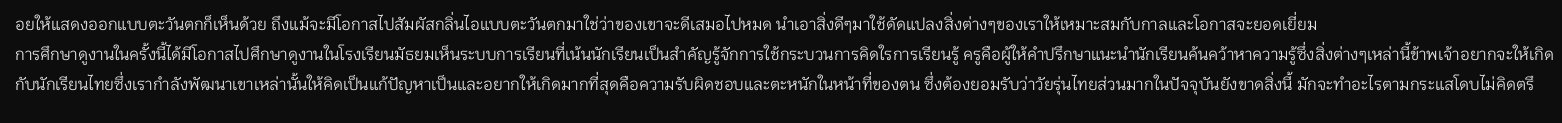อยให้แสดงออกแบบตะวันตกก็เห็นด้วย ถึงแม้จะมีโอกาสไปสัมผัสกลิ่นไอแบบตะวันตกมาใช่ว่าของเขาจะดีเสมอไปหมด นำเอาสิ่งดีๆมาใช้ดัดแปลงสิ่งต่างๆของเราให้เหมาะสมกับกาลและโอกาสจะยอดเยี่ยม
การศึกษาดูงานในครั้งนี้ได้มีโอกาสไปศึกษาดูงานในโรงเรียนมัธยมเห็นระบบการเรียนที่เน้นนักเรียนเป็นสำคัญรู้จักการใช้กระบวนการคิดใรการเรียนรู้ ครูคือผู้ให้คำปรึกษาแนะนำนักเรียนค้นคว้าหาความรู้ซึ่งสิ่งต่างๆเหล่านี้ข้าพเจ้าอยากจะให้เกิดกับนักเรียนไทยซึ่งเรากำลังพัฒนาเขาเหล่านั้นให้คิดเป็นแก้ปัญหาเป็นและอยากให้เกิดมากที่สุดคือความรับผิดชอบและตะหนักในหน้าที่ของตน ซึ่งต้องยอมรับว่าวัยรุ่นไทยส่วนมากในปัจจุบันยังขาดสิ่งนี้ มักจะทำอะไรตามกระแสโดบไม่คิดตรึ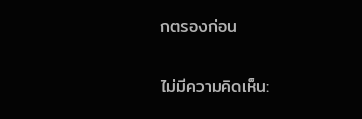กตรองก่อน

ไม่มีความคิดเห็น: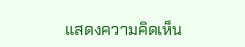แสดงความคิดเห็น